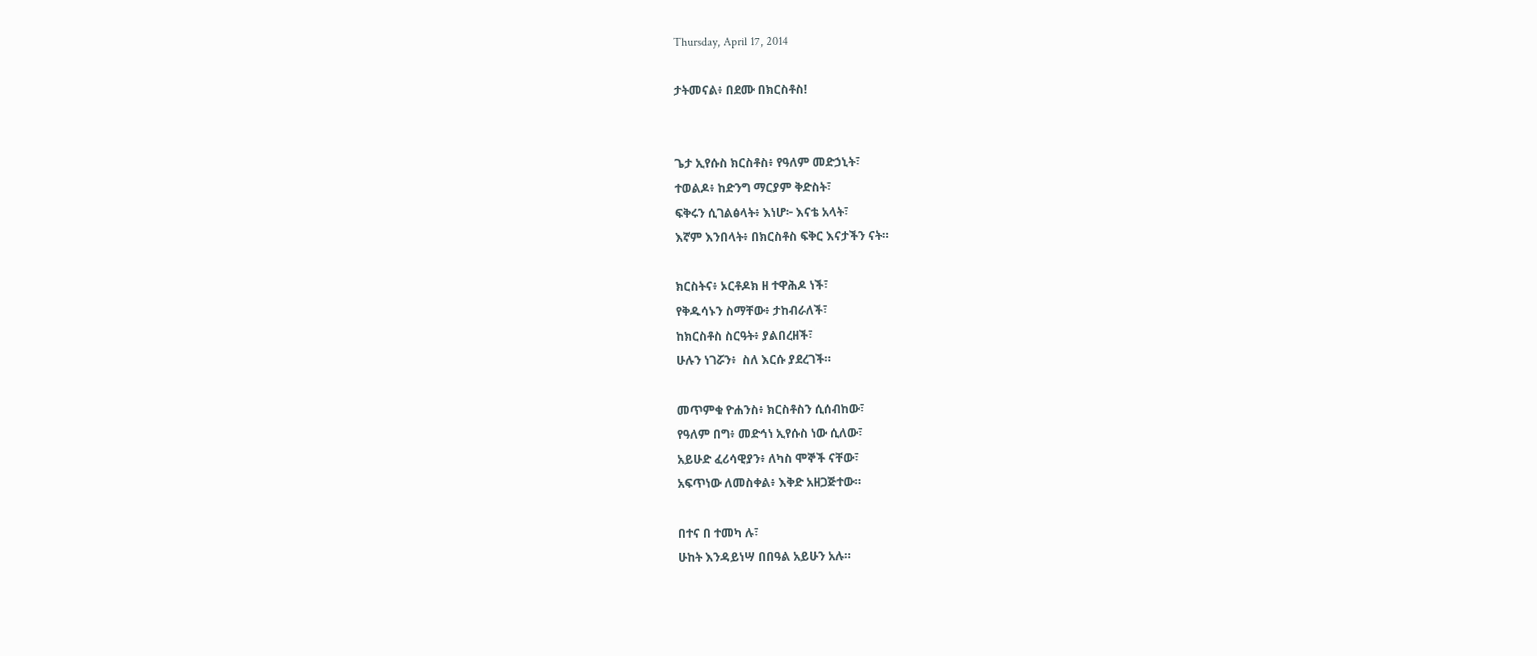Thursday, April 17, 2014

ታትመናል፥ በደሙ በክርስቶስ!


ጌታ ኢየሱስ ክርስቶስ፥ የዓለም መድኃኒት፣
ተወልዶ፥ ከድንግ ማርያም ቅድስት፣
ፍቅሩን ሲገልፅላት፥ እነሆ፦ እናቴ አላት፣
እኛም እንበላት፥ በክርስቶስ ፍቅር እናታችን ናት።

ክርስትና፥ ኦርቶዶክ ዘ ተዋሕዶ ነች፣
የቅዱሳኑን ስማቸው፥ ታከብራለች፣
ከክርስቶስ ስርዓት፥ ያልበረዘች፣
ሁሉን ነገሯን፥  ስለ እርሱ ያደረገች።

መጥምቁ ዮሐንስ፥ ክርስቶስን ሲሰብከው፣
የዓለም በግ፥ መድኅነ ኢየሱስ ነው ሲለው፣
አይሁድ ፈሪሳዊያን፥ ለካስ ሞኞች ናቸው፣
አፍጥነው ለመስቀል፥ እቅድ አዘጋጅተው።

በተና በ ተመካ ሉ፣
ሁከት እንዳይነሣ በበዓል አይሁን አሉ።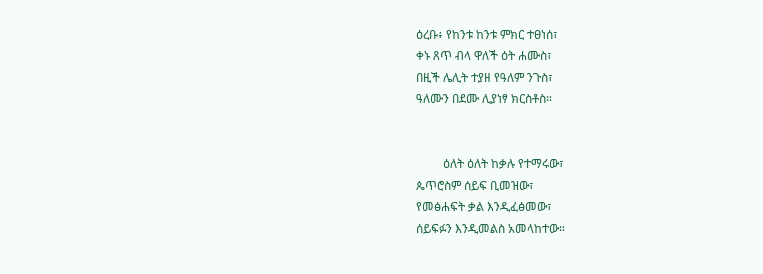ዕረቡ፥ የከንቱ ከንቱ ምክር ተፀነሰ፣
ቀኑ ጸጥ ብላ ዋለች ዕት ሐሙስ፣
በዚች ሌሊት ተያዘ የዓለም ንጉስ፣
ዓለሙን በደሙ ሊያነፃ ክርስቶስ።


         ዕለት ዕለት ከቃሉ የተማሩው፣
ጴጥሮስም ሰይፍ ቢመዝው፣
የመፅሐፍት ቃል እንዲፈፅመው፣
ሰይፍፉን እንዲመልስ አመላከተው።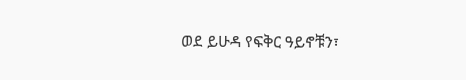ወደ ይሁዳ የፍቅር ዓይኖቹን፣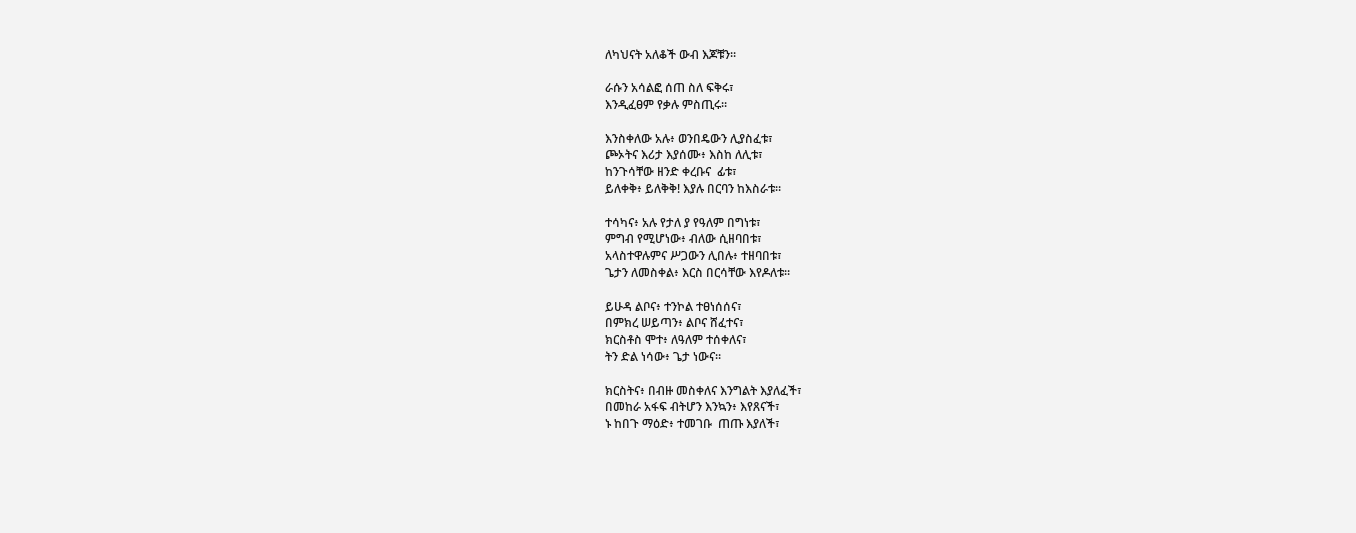ለካህናት አለቆች ውብ እጆቹን።

ራሱን አሳልፎ ሰጠ ስለ ፍቅሩ፣
እንዲፈፀም የቃሉ ምስጢሩ።

እንስቀለው አሉ፥ ወንበዴውን ሊያስፈቱ፣
ጮኦትና እሪታ እያሰሙ፥ እስከ ለሊቱ፣
ከንጉሳቸው ዘንድ ቀረቡና  ፊቱ፣
ይለቀቅ፥ ይለቅቅ! እያሉ በርባን ከእስራቱ።

ተሳካና፥ አሉ የታለ ያ የዓለም በግነቱ፣
ምግብ የሚሆነው፥ ብለው ሲዘባበቱ፣
አላስተዋሉምና ሥጋውን ሊበሉ፥ ተዘባበቱ፣
ጌታን ለመስቀል፥ እርስ በርሳቸው እየዶለቱ።

ይሁዳ ልቦና፥ ተንኮል ተፀነሰሰና፣
በምክረ ሠይጣን፥ ልቦና ሸፈተና፣
ክርስቶስ ሞተ፥ ለዓለም ተሰቀለና፣
ትን ድል ነሳው፥ ጌታ ነውና።

ክርስትና፥ በብዙ መስቀለና እንግልት እያለፈች፣
በመከራ አፋፍ ብትሆን እንኳን፥ እየጸናች፣
ኑ ከበጉ ማዕድ፥ ተመገቡ  ጠጡ እያለች፣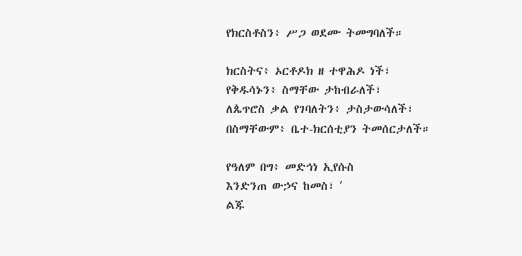የክርስቶስን፥ ሥጋ ወደሙ ትመግባለች።

ክርስትና፥ ኦርቶዶክ ዘ ተዋሕዶ ነች፣
የቅዱሳኑን፥ ስማቸው ታከብራለች፣
ለጴጥሮስ ቃል የገባለትን፥ ታስታውሳለች፣
በስማቸውም፥ ቤተ-ክርሰቲያን ትመሰርታለች።

የዓለም በግ፥ መድኅነ ኢየሱስ
እንድንጠ ውኃና ከመስ፣ ʼ
ልጁ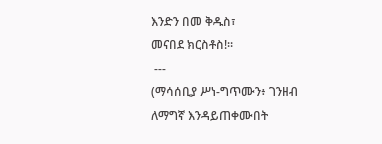እንድን በመ ቅዱስ፣
መናበደ ክርስቶስ!።
 ---
(ማሳሰቢያ ሥነ-ግጥሙን፥ ገንዘብ ለማግኛ እንዳይጠቀሙበት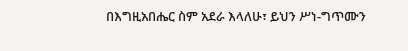በእግዚአበሔር ስም አደራ እላለሁ፣ ይህን ሥነ-ግጥሙን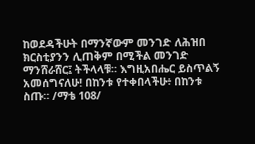ከወደዳችሁት በማንኛውም መንገድ ለሕዝበ ክርስቲያንን ሊጠቅም በሚችል መንገድ ማንሸራሸር፤ ትችላላቹ። እግዚአበሔር ይስጥልኝ አመሰግናለሁ! በከንቱ የተቀበላችሁ፥ በከንቱ ስጡ። /ማቴ 108/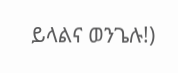ይላልና ወንጌሉ!)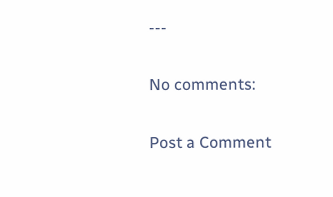---

No comments:

Post a Comment